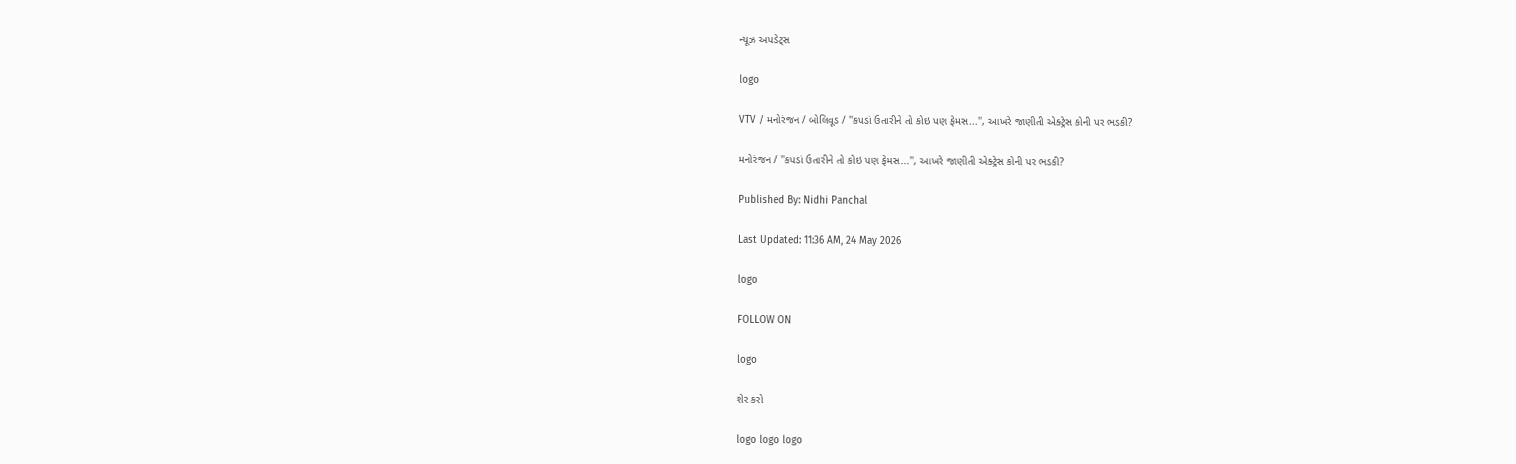ન્યૂઝ અપડેટ્સ

logo

VTV / મનોરંજન / બોલિવૂડ / ''કપડાં ઉતારીને તો કોઇ પણ ફેમસ...'', આખરે જાણીતી એક્ટ્રેસ કોની પર ભડકી?

મનોરંજન / ''કપડાં ઉતારીને તો કોઇ પણ ફેમસ...'', આખરે જાણીતી એક્ટ્રેસ કોની પર ભડકી?

Published By: Nidhi Panchal

Last Updated: 11:36 AM, 24 May 2026

logo

FOLLOW ON

logo

શેર કરો

logo logo logo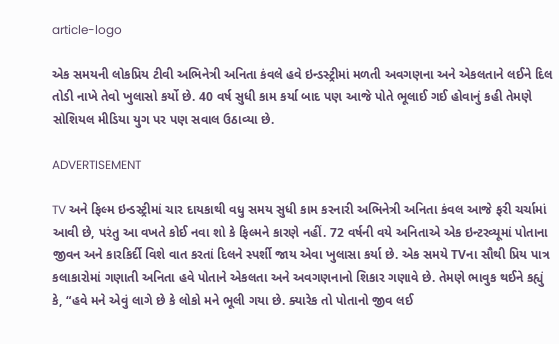article-logo

એક સમયની લોકપ્રિય ટીવી અભિનેત્રી અનિતા કંવલે હવે ઇન્ડસ્ટ્રીમાં મળતી અવગણના અને એકલતાને લઈને દિલ તોડી નાખે તેવો ખુલાસો કર્યો છે. 40 વર્ષ સુધી કામ કર્યા બાદ પણ આજે પોતે ભૂલાઈ ગઈ હોવાનું કહી તેમણે સોશિયલ મીડિયા યુગ પર પણ સવાલ ઉઠાવ્યા છે.

ADVERTISEMENT

TV અને ફિલ્મ ઇન્ડસ્ટ્રીમાં ચાર દાયકાથી વધુ સમય સુધી કામ કરનારી અભિનેત્રી અનિતા કંવલ આજે ફરી ચર્ચામાં આવી છે, પરંતુ આ વખતે કોઈ નવા શો કે ફિલ્મને કારણે નહીં. 72 વર્ષની વયે અનિતાએ એક ઇન્ટરવ્યૂમાં પોતાના જીવન અને કારકિર્દી વિશે વાત કરતાં દિલને સ્પર્શી જાય એવા ખુલાસા કર્યા છે. એક સમયે TVના સૌથી પ્રિય પાત્ર કલાકારોમાં ગણાતી અનિતા હવે પોતાને એકલતા અને અવગણનાનો શિકાર ગણાવે છે. તેમણે ભાવુક થઈને કહ્યું કે, “હવે મને એવું લાગે છે કે લોકો મને ભૂલી ગયા છે. ક્યારેક તો પોતાનો જીવ લઈ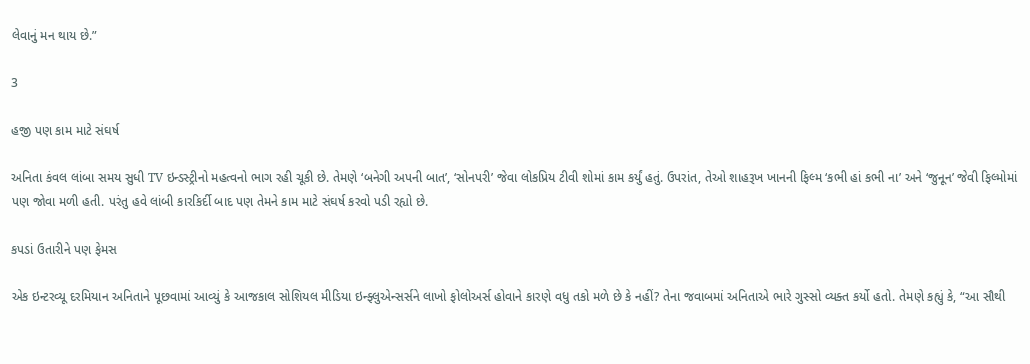લેવાનું મન થાય છે.”

3

હજી પણ કામ માટે સંઘર્ષ

અનિતા કંવલ લાંબા સમય સુધી TV ઇન્ડસ્ટ્રીનો મહત્વનો ભાગ રહી ચૂકી છે. તેમણે ‘બનેગી અપની બાત’, ‘સોનપરી’ જેવા લોકપ્રિય ટીવી શોમાં કામ કર્યું હતું. ઉપરાંત, તેઓ શાહરૂખ ખાનની ફિલ્મ ‘કભી હાં કભી ના’ અને ‘જુનૂન’ જેવી ફિલ્મોમાં પણ જોવા મળી હતી. પરંતુ હવે લાંબી કારકિર્દી બાદ પણ તેમને કામ માટે સંઘર્ષ કરવો પડી રહ્યો છે.

કપડાં ઉતારીને પણ ફેમસ

એક ઇન્ટરવ્યૂ દરમિયાન અનિતાને પૂછવામાં આવ્યું કે આજકાલ સોશિયલ મીડિયા ઇન્ફ્લુએન્સર્સને લાખો ફોલોઅર્સ હોવાને કારણે વધુ તકો મળે છે કે નહીં? તેના જવાબમાં અનિતાએ ભારે ગુસ્સો વ્યક્ત કર્યો હતો. તેમણે કહ્યું કે, “આ સૌથી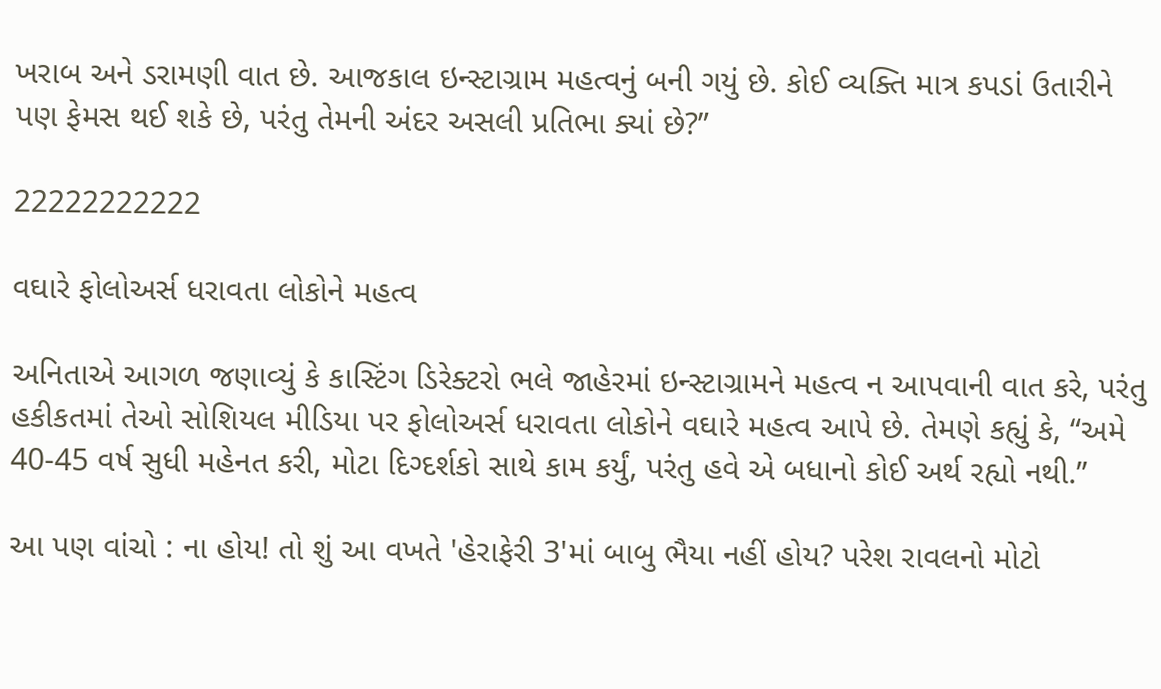ખરાબ અને ડરામણી વાત છે. આજકાલ ઇન્સ્ટાગ્રામ મહત્વનું બની ગયું છે. કોઈ વ્યક્તિ માત્ર કપડાં ઉતારીને પણ ફેમસ થઈ શકે છે, પરંતુ તેમની અંદર અસલી પ્રતિભા ક્યાં છે?”

22222222222

વઘારે ફોલોઅર્સ ધરાવતા લોકોને મહત્વ

અનિતાએ આગળ જણાવ્યું કે કાસ્ટિંગ ડિરેક્ટરો ભલે જાહેરમાં ઇન્સ્ટાગ્રામને મહત્વ ન આપવાની વાત કરે, પરંતુ હકીકતમાં તેઓ સોશિયલ મીડિયા પર ફોલોઅર્સ ધરાવતા લોકોને વઘારે મહત્વ આપે છે. તેમણે કહ્યું કે, “અમે 40-45 વર્ષ સુધી મહેનત કરી, મોટા દિગ્દર્શકો સાથે કામ કર્યું, પરંતુ હવે એ બધાનો કોઈ અર્થ રહ્યો નથી.”

આ પણ વાંચો : ના હોય! તો શું આ વખતે 'હેરાફેરી 3'માં બાબુ ભૈયા નહીં હોય? પરેશ રાવલનો મોટો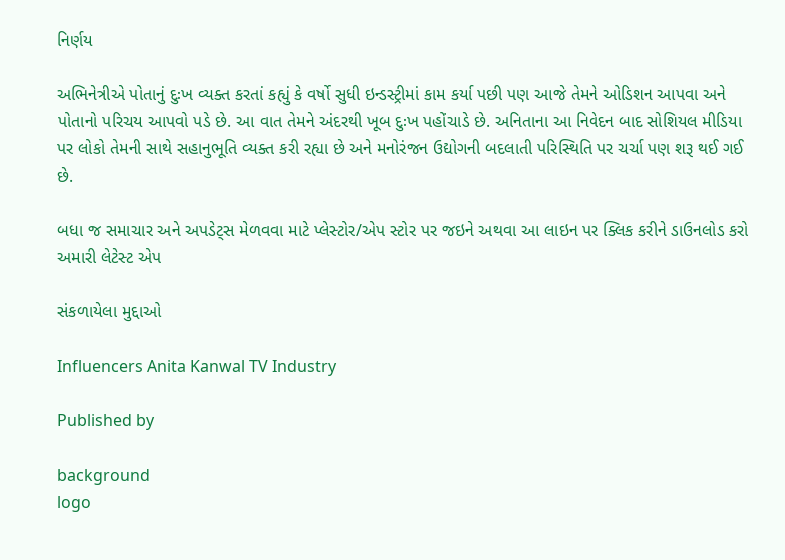નિર્ણય

અભિનેત્રીએ પોતાનું દુઃખ વ્યક્ત કરતાં કહ્યું કે વર્ષો સુધી ઇન્ડસ્ટ્રીમાં કામ કર્યા પછી પણ આજે તેમને ઓડિશન આપવા અને પોતાનો પરિચય આપવો પડે છે. આ વાત તેમને અંદરથી ખૂબ દુઃખ પહોંચાડે છે. અનિતાના આ નિવેદન બાદ સોશિયલ મીડિયા પર લોકો તેમની સાથે સહાનુભૂતિ વ્યક્ત કરી રહ્યા છે અને મનોરંજન ઉદ્યોગની બદલાતી પરિસ્થિતિ પર ચર્ચા પણ શરૂ થઈ ગઈ છે.

બધા જ સમાચાર અને અપડેટ્સ મેળવવા માટે પ્લેસ્ટોર/એપ સ્ટોર પર જઇને અથવા આ લાઇન પર ક્લિક કરીને ડાઉનલોડ કરો અમારી લેટેસ્ટ એપ

સંકળાયેલા મુદ્દાઓ

Influencers Anita Kanwal TV Industry

Published by

background
logo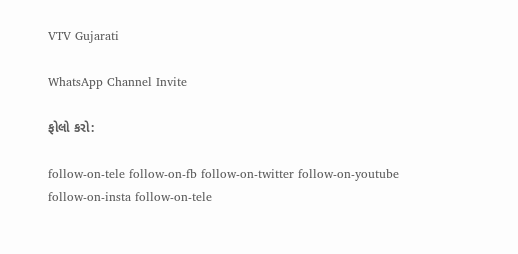VTV Gujarati

WhatsApp Channel Invite

ફોલો કરો:

follow-on-tele follow-on-fb follow-on-twitter follow-on-youtube follow-on-insta follow-on-tele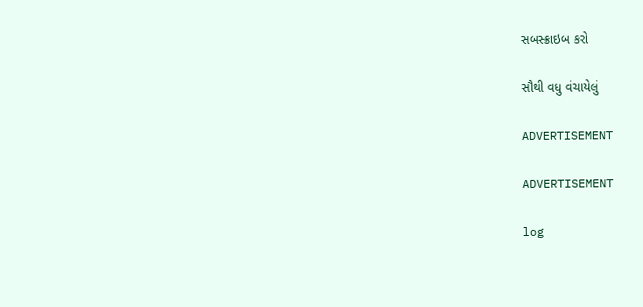સબસ્ક્રાઇબ કરો

સૌથી વધુ વંચાયેલું

ADVERTISEMENT

ADVERTISEMENT

log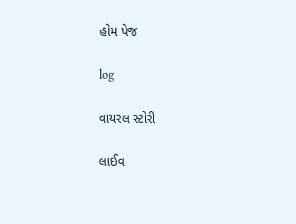હોમ પેજ

log

વાયરલ સ્ટોરી

લાઈવ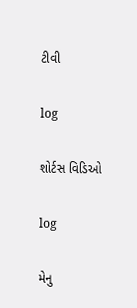ટીવી

log

શોર્ટસ વિડિઓ

log

મેનુ